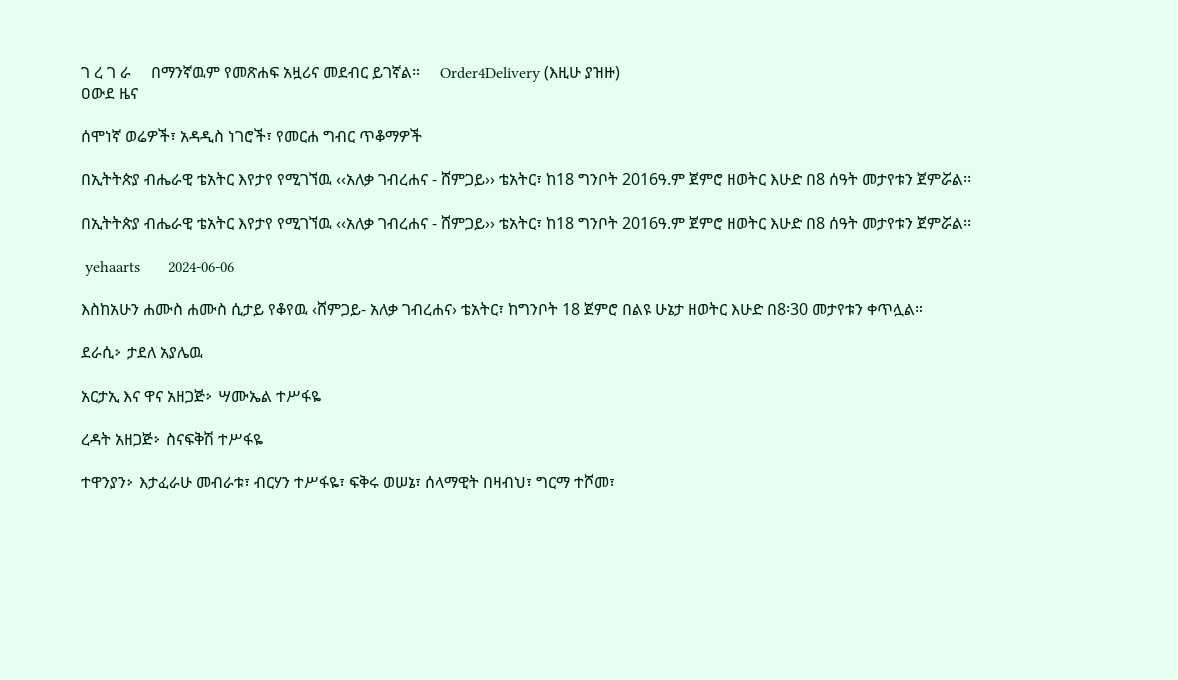ገ ረ ገ ራ     በማንኛዉም የመጽሐፍ አዟሪና መደብር ይገኛል።     Order4Delivery (እዚሁ ያዝዙ)
ዐውደ ዜና

ሰሞነኛ ወሬዎች፣ አዳዲስ ነገሮች፣ የመርሐ ግብር ጥቆማዎች

በኢትትጵያ ብሔራዊ ቴአትር እየታየ የሚገኘዉ ‹‹አለቃ ገብረሐና - ሸምጋይ›› ቴአትር፣ ከ18 ግንቦት 2016ዓ.ም ጀምሮ ዘወትር እሁድ በ8 ሰዓት መታየቱን ጀምሯል፡፡

በኢትትጵያ ብሔራዊ ቴአትር እየታየ የሚገኘዉ ‹‹አለቃ ገብረሐና - ሸምጋይ›› ቴአትር፣ ከ18 ግንቦት 2016ዓ.ም ጀምሮ ዘወትር እሁድ በ8 ሰዓት መታየቱን ጀምሯል፡፡

 yehaarts       2024-06-06

እስከአሁን ሐሙስ ሐሙስ ሲታይ የቆየዉ ‹ሸምጋይ- አለቃ ገብረሐና› ቴአትር፣ ከግንቦት 18 ጀምሮ በልዩ ሁኔታ ዘወትር እሁድ በ8፡30 መታየቱን ቀጥሏል።

ደራሲⴾ ታደለ አያሌዉ

አርታኢ እና ዋና አዘጋጅⴾ ሣሙኤል ተሥፋዬ

ረዳት አዘጋጅⴾ ስናፍቅሽ ተሥፋዬ

ተዋንያንⴾ እታፈራሁ መብራቱ፣ ብርሃን ተሥፋዬ፣ ፍቅሩ ወሠኔ፣ ሰላማዊት በዛብህ፣ ግርማ ተሾመ፣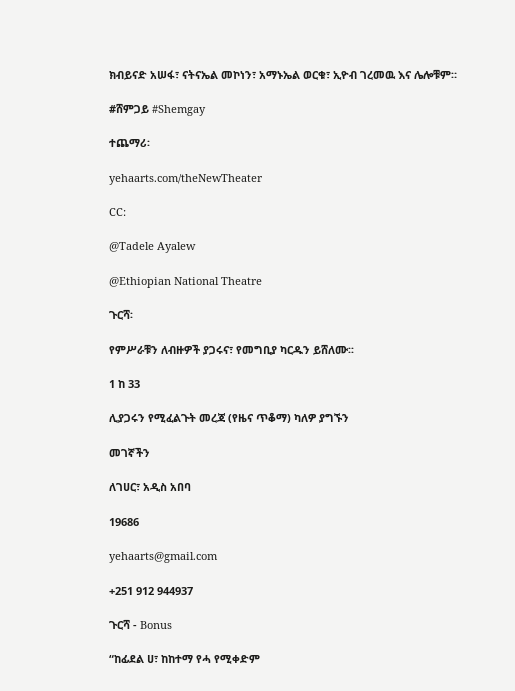ክብይናድ አሠፋ፣ ናትናኤል መኮነን፣ አማኑኤል ወርቁ፣ ኢዮብ ገረመዉ እና ሌሎቹም።

#ሸምጋይ #Shemgay

ተጨማሪ፡

yehaarts.com/theNewTheater

CC:

@Tadele Ayalew

@Ethiopian National Theatre

ጉርሻ፡

የምሥራቹን ለብዙዎች ያጋሩና፣ የመግቢያ ካርዱን ይሸለሙ፡፡

1 ከ 33

ሊያጋሩን የሚፈልጉት መረጃ (የዜና ጥቆማ) ካለዎ ያግኙን

መገኛችን

ለገሀር፣ አዲስ አበባ

19686

yehaarts@gmail.com

+251 912 944937

ጉርሻ - Bonus

“ከፊደል ሀ፣ ከከተማ የሓ የሚቀድም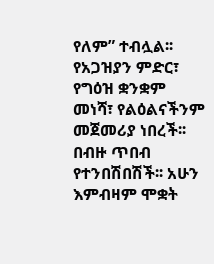የለም” ተብሏል፡፡ የአጋዝያን ምድር፣ የግዕዝ ቋንቋም መነሻ፣ የልዕልናችንም መጀመሪያ ነበረች፡፡ በብዙ ጥበብ የተንበሽበሽች፡፡ አሁን እምብዛም ሞቋት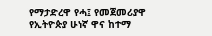የማታድረዋ የሓ፤ የመጀመሪያዋ የኢትዮጵያ ሁነኛ ዋና ከተማ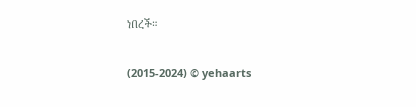ነበረች።

(2015-2024) © yehaarts